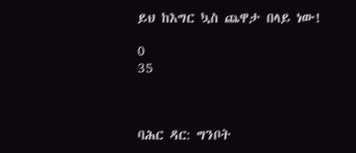ይህ ከእግር ኳስ ጨዋታ በላይ ነው!

0
35



ባሕር ዳር: ግንቦት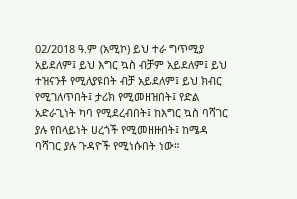02/2018 ዓ.ም (አሚኮ) ይህ ተራ ግጥሚያ አይደለም፤ ይህ እግር ኳስ ብቻም አይደለም፤ ይህ ተዝናንቶ የሚለያዩበት ብቻ አይደለም፤ ይህ ክብር የሚገለጥበት፤ ታሪክ የሚመዘዝበት፤ የድል አድራጊነት ካባ የሚደረብበት፤ ከእግር ኳስ ባሻገር ያሉ የበላይነት ሀረጎች የሚመዘዙበት፤ ከሜዳ ባሻገር ያሉ ጉዳዮች የሚነሱበት ነው።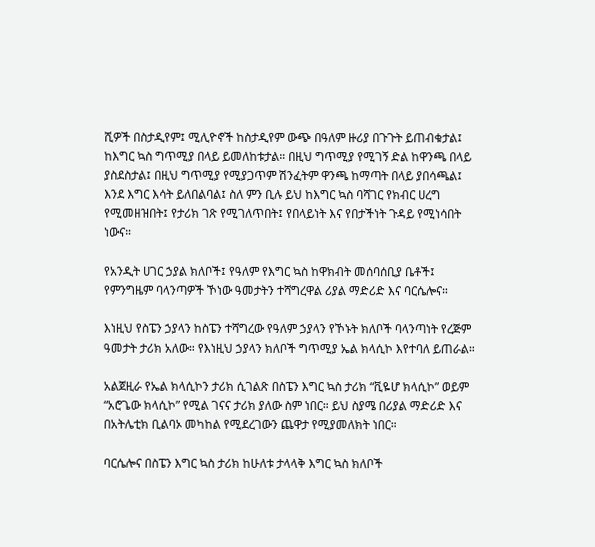ሺዎች በስታዲየም፤ ሚሊዮኖች ከስታዲየም ውጭ በዓለም ዙሪያ በጉጉት ይጠብቁታል፤ ከእግር ኳስ ግጥሚያ በላይ ይመለከቱታል። በዚህ ግጥሚያ የሚገኝ ድል ከዋንጫ በላይ ያስደስታል፤ በዚህ ግጥሚያ የሚያጋጥም ሽንፈትም ዋንጫ ከማጣት በላይ ያበሳጫል፤ እንደ እግር እሳት ይለበልባል፤ ስለ ምን ቢሉ ይህ ከእግር ኳስ ባሻገር የክብር ሀረግ የሚመዘዝበት፤ የታሪክ ገጽ የሚገለጥበት፤ የበላይነት እና የበታችነት ጉዳይ የሚነሳበት ነውና።

የአንዲት ሀገር ኃያል ክለቦች፤ የዓለም የእግር ኳስ ከዋክብት መሰባሰቢያ ቤቶች፤ የምንግዜም ባላንጣዎች ኾነው ዓመታትን ተሻግረዋል ሪያል ማድሪድ እና ባርሴሎና።

እነዚህ የስፔን ኃያላን ከስፔን ተሻግረው የዓለም ኃያላን የኾኑት ክለቦች ባላንጣነት የረጅም ዓመታት ታሪክ አለው። የእነዚህ ኃያላን ክለቦች ግጥሚያ ኤል ክላሲኮ እየተባለ ይጠራል።

አልጀዚራ የኤል ክላሲኮን ታሪክ ሲገልጽ በስፔን እግር ኳስ ታሪክ “ቪዬሆ ክላሲኮ” ወይም “አሮጌው ክላሲኮ” የሚል ገናና ታሪክ ያለው ስም ነበር። ይህ ስያሜ በሪያል ማድሪድ እና በአትሌቲክ ቢልባኦ መካከል የሚደረገውን ጨዋታ የሚያመለክት ነበር።

ባርሴሎና በስፔን እግር ኳስ ታሪክ ከሁለቱ ታላላቅ እግር ኳስ ክለቦች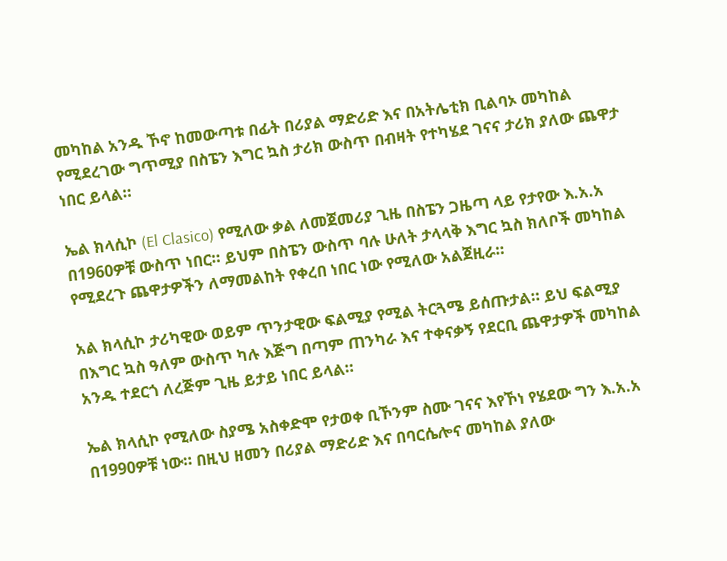መካከል አንዱ ኾኖ ከመውጣቱ በፊት በሪያል ማድሪድ እና በአትሌቲክ ቢልባኦ መካከል የሚደረገው ግጥሚያ በስፔን እግር ኳስ ታሪክ ውስጥ በብዛት የተካሄደ ገናና ታሪክ ያለው ጨዋታ ነበር ይላል።

ኤል ክላሲኮ (El Clasico) የሚለው ቃል ለመጀመሪያ ጊዜ በስፔን ጋዜጣ ላይ የታየው እ.አ.አ በ1960ዎቹ ውስጥ ነበር። ይህም በስፔን ውስጥ ባሉ ሁለት ታላላቅ እግር ኳስ ክለቦች መካከል የሚደረጉ ጨዋታዎችን ለማመልከት የቀረበ ነበር ነው የሚለው አልጀዚራ።

አል ክላሲኮ ታሪካዊው ወይም ጥንታዊው ፍልሚያ የሚል ትርጓሜ ይሰጡታል። ይህ ፍልሚያ በእግር ኳስ ዓለም ውስጥ ካሉ እጅግ በጣም ጠንካራ እና ተቀናቃኝ የደርቢ ጨዋታዎች መካከል አንዱ ተደርጎ ለረጅም ጊዜ ይታይ ነበር ይላል።

ኤል ክላሲኮ የሚለው ስያሜ አስቀድሞ የታወቀ ቢኾንም ስሙ ገናና እየኾነ የሄደው ግን እ.አ.አ በ1990ዎቹ ነው። በዚህ ዘመን በሪያል ማድሪድ እና በባርሴሎና መካከል ያለው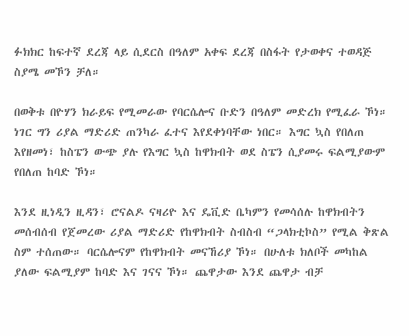ፉክክር ከፍተኛ ደረጃ ላይ ሲደርስ በዓለም አቀፍ ደረጃ በስፋት የታወቀና ተወዳጅ ስያሜ መኾን ቻለ።

በወቅቱ በዮሃን ክራይፍ የሚመራው የባርሴሎና ቡድን በዓለም መድረክ የሚፈራ ኾነ። ነገር ግን ሪያል ማድሪድ ጠንካራ ፈተና እየደቀነባቸው ነበር። እግር ኳስ የበለጠ እየዘመነ፣ ከስፔን ውጭ ያሉ የእግር ኳስ ከዋክብት ወደ ስፔን ሲያመሩ ፍልሚያውም የበለጠ ከባድ ኾነ።

እንደ ዚነዲን ዚዳን፣ ሮናልዶ ናዛሪዮ እና ዴቪድ ቤካምን የመሳሰሉ ከዋክብትን መሰብሰብ የጀመረው ሪያል ማድሪድ የከዋክብት ስብስብ “ጋላክቲኮስ” የሚል ቅጽል ስም ተሰጠው። ባርሴሎናም የከዋክብት መናኸሪያ ኾነ። በሁለቱ ክለቦች መካከል ያለው ፍልሚያም ከባድ እና ገናና ኾነ። ጨዋታው እንደ ጨዋታ ብቻ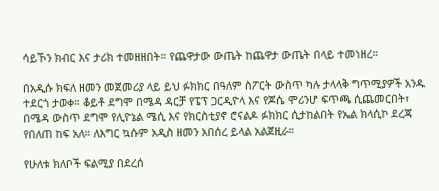ሳይኾን ክብር እና ታሪክ ተመዘዘበት። የጨዋታው ውጤት ከጨዋታ ውጤት በላይ ተመነዘረ።

በአዲሱ ክፍለ ዘመን መጀመሪያ ላይ ይህ ፉክክር በዓለም ስፖርት ውስጥ ካሉ ታላላቅ ግጥሚያዎች አንዱ ተደርጎ ታወቀ። ቆይቶ ደግሞ በሜዳ ዳርቻ የፔፕ ጋርዲዮላ እና የጆሴ ሞሪንሆ ፍጥጫ ሲጨመርበት፣ በሜዳ ውስጥ ደግሞ የሊዮኔል ሜሲ እና የክርስቲያኖ ሮናልዶ ፉክክር ሲታከልበት የኤል ክላሲኮ ደረጃ የበለጠ ከፍ አለ። ለእግር ኳሱም አዲስ ዘመን አበሰረ ይላል አልጀዚራ።

የሁለቱ ክለቦች ፍልሚያ በደረሰ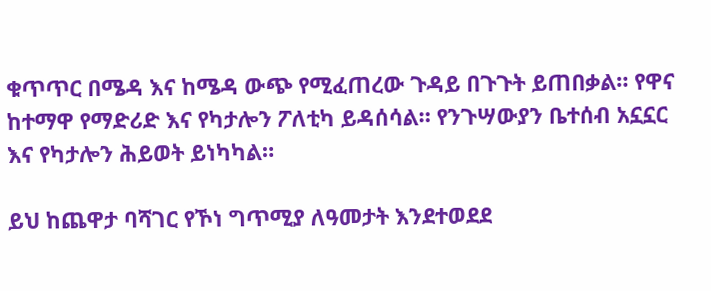ቁጥጥር በሜዳ እና ከሜዳ ውጭ የሚፈጠረው ጉዳይ በጉጉት ይጠበቃል። የዋና ከተማዋ የማድሪድ እና የካታሎን ፖለቲካ ይዳሰሳል። የንጉሣውያን ቤተሰብ አኗኗር እና የካታሎን ሕይወት ይነካካል።

ይህ ከጨዋታ ባሻገር የኾነ ግጥሚያ ለዓመታት እንደተወደደ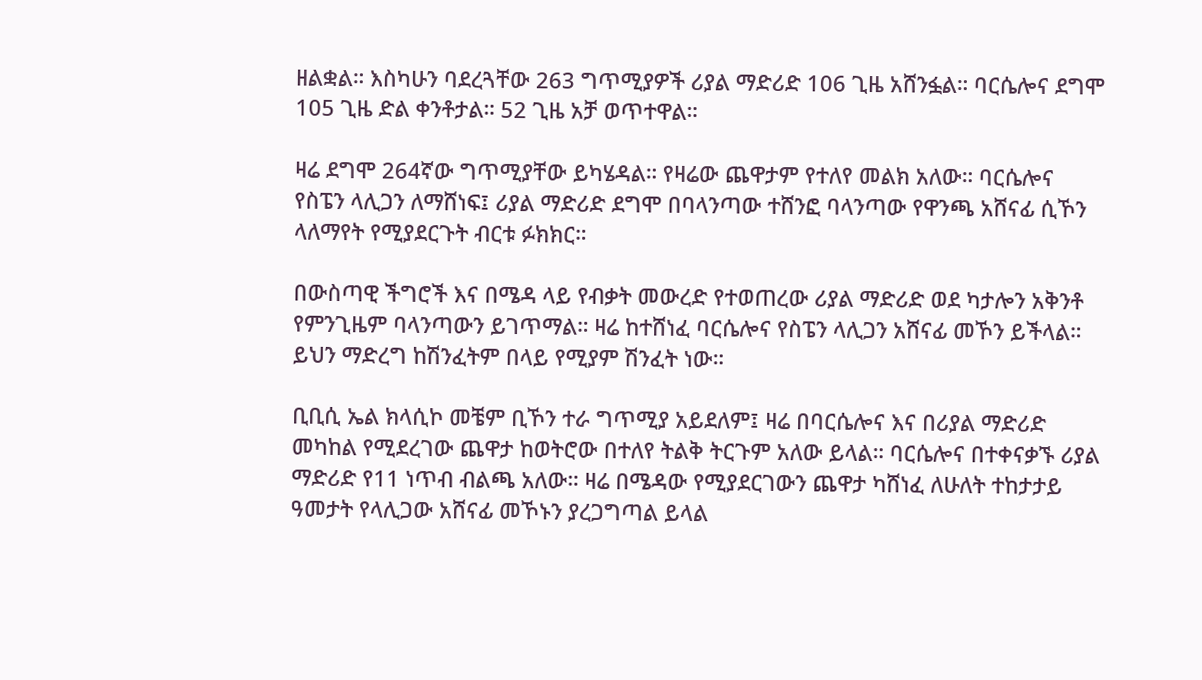ዘልቋል። እስካሁን ባደረጓቸው 263 ግጥሚያዎች ሪያል ማድሪድ 106 ጊዜ አሸንፏል። ባርሴሎና ደግሞ 105 ጊዜ ድል ቀንቶታል። 52 ጊዜ አቻ ወጥተዋል።

ዛሬ ደግሞ 264ኛው ግጥሚያቸው ይካሄዳል። የዛሬው ጨዋታም የተለየ መልክ አለው። ባርሴሎና የስፔን ላሊጋን ለማሸነፍ፤ ሪያል ማድሪድ ደግሞ በባላንጣው ተሸንፎ ባላንጣው የዋንጫ አሸናፊ ሲኾን ላለማየት የሚያደርጉት ብርቱ ፉክክር።

በውስጣዊ ችግሮች እና በሜዳ ላይ የብቃት መውረድ የተወጠረው ሪያል ማድሪድ ወደ ካታሎን አቅንቶ የምንጊዜም ባላንጣውን ይገጥማል። ዛሬ ከተሸነፈ ባርሴሎና የስፔን ላሊጋን አሸናፊ መኾን ይችላል። ይህን ማድረግ ከሽንፈትም በላይ የሚያም ሽንፈት ነው።

ቢቢሲ ኤል ክላሲኮ መቼም ቢኾን ተራ ግጥሚያ አይደለም፤ ዛሬ በባርሴሎና እና በሪያል ማድሪድ መካከል የሚደረገው ጨዋታ ከወትሮው በተለየ ትልቅ ትርጉም አለው ይላል። ባርሴሎና በተቀናቃኙ ሪያል ማድሪድ የ11 ነጥብ ብልጫ አለው። ዛሬ በሜዳው የሚያደርገውን ጨዋታ ካሸነፈ ለሁለት ተከታታይ ዓመታት የላሊጋው አሸናፊ መኾኑን ያረጋግጣል ይላል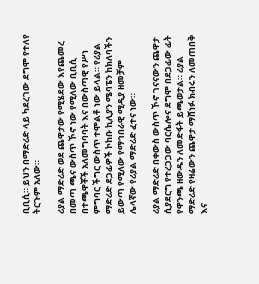ቢቢሲ። ይህን በማድሪድ ላይ ካደረገው ደግሞ የተለየ ትርጉም አለው።

ሪያል ማድሪድ ወደ ጨዋታው የሚሄደው እየጨመረ በመጣ ጫና ውስጥ ኾኖ ነው የሚለው ቢቢሲ በተጫዋቾች አለመግባባት እና በውስጣዊ የሥነ ምግባር ችግር ውስጥ ተሞልቶ ነው ይላል። የሪያል ማድሪድ ደጋፊዎች ኮከቡ ኪሊያን ሜባፔን ከክለባችን ይውጣ የሚለው የማኅበራዊ ሚዲያ ዘመቻም ሌላኛው የሪያል ማድሪድ ፈተና ነው።

ሪያል ማድሪድ በቀውስ ውስጥ ኾኖ ገናናውን ጨዋታ ሲያደርግ የተረጋጋው ባርሴሎና ደግሞ በደጋፊው ፊት የዋንጫ ዘውዱን ለመድፋት ይጫወታል። ሪያል ማድሪድ የዛሬውን ጨዋታ ማሸነፉ ክብሩን ለመጠበቅ እና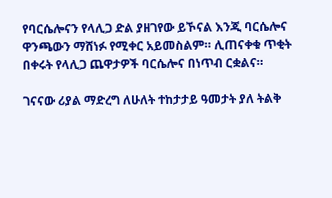የባርሴሎናን የላሊጋ ድል ያዘገየው ይኾናል እንጂ ባርሴሎና ዋንጫውን ማሸነፉ የሚቀር አይመስልም። ሊጠናቀቁ ጥቂት በቀሩት የላሊጋ ጨዋታዎች ባርሴሎና በነጥብ ርቋልና።

ገናናው ሪያል ማድረግ ለሁለት ተከታታይ ዓመታት ያለ ትልቅ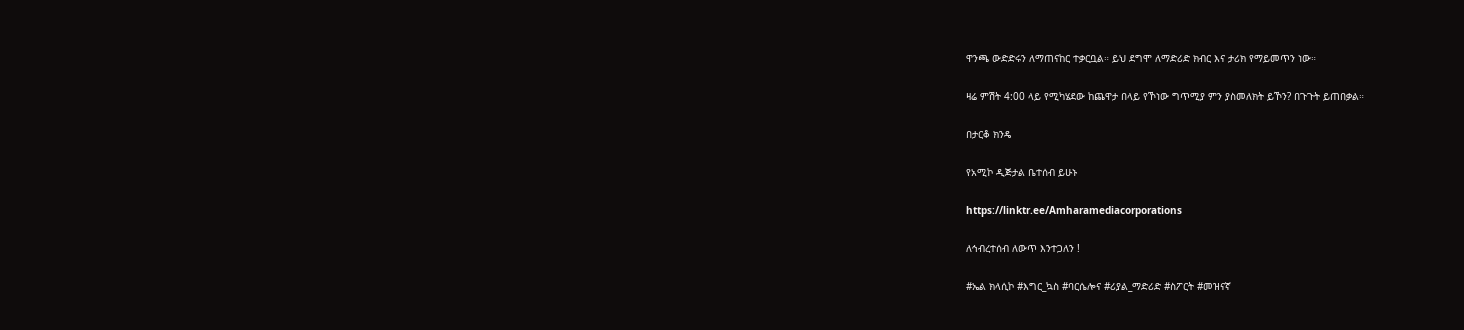ዋንጫ ውድድሩን ለማጠናከር ተቃርቧል። ይህ ደግሞ ለማድሪድ ክብር እና ታሪክ የማይመጥን ነው።

ዛሬ ምሽት 4:00 ላይ የሚካሄደው ከጨዋታ በላይ የኾነው ግጥሚያ ምን ያስመለክት ይኾን? በጉጉት ይጠበቃል።

በታርቆ ክንዴ

የአሚኮ ዲጅታል ቤተሰብ ይሁኑ

https://linktr.ee/Amharamediacorporations

ለኅብረተሰብ ለውጥ እንተጋለን !

#ኤል ክላሲኮ #እግር_ኳስ #ባርሴሎና #ሪያል_ማድሪድ #ስፖርት #መዝናኛ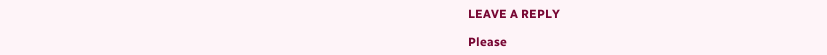LEAVE A REPLY

Please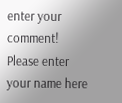enter your comment!
Please enter your name here